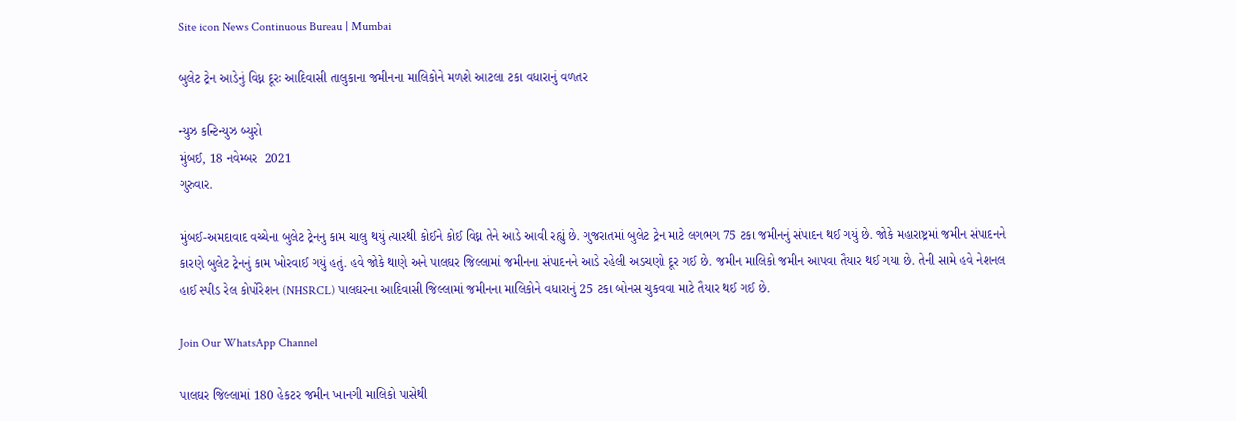Site icon News Continuous Bureau | Mumbai

બુલેટ ટ્રેન આડેનું વિધ્ન દૂરઃ આદિવાસી તાલુકાના જમીનના માલિકોને મળશે આટલા ટકા વધારાનું વળતર

ન્યુઝ કન્ટિન્યુઝ બ્યુરો
મુંબઈ, 18 નવેમ્બર  2021
ગુરુવાર.

મુંબઈ-અમદાવાદ વચ્ચેના બુલેટ ટ્રેનનુ કામ ચાલુ થયું ત્યારથી કોઈને કોઈ વિઘ્ન તેને આડે આવી રહ્યું છે. ગુજરાતમાં બુલેટ ટ્રેન માટે લગભગ 75 ટકા જમીનનું સંપાદન થઈ ગયું છે. જોકે મહારાષ્ટ્રમાં જમીન સંપાદનને કારણે બુલેટ ટ્રેનનું કામ ખોરવાઈ ગયું હતું. હવે જોકે થાણે અને પાલઘર જિલ્લામાં જમીનના સંપાદનને આડે રહેલી અડચણો દૂર ગઈ છે. જમીન માલિકો જમીન આપવા તૈયાર થઈ ગયા છે. તેની સામે હવે નેશનલ હાઈ સ્પીડ રેલ કોર્પોરેશન (NHSRCL) પાલઘરના આદિવાસી જિલ્લામાં જમીનના માલિકોને વધારાનું 25 ટકા બોનસ ચુકવવા માટે તૈયાર થઈ ગઈ છે.

Join Our WhatsApp Channel

પાલઘર જિલ્લામાં 180 હેકટર જમીન ખાનગી માલિકો પાસેથી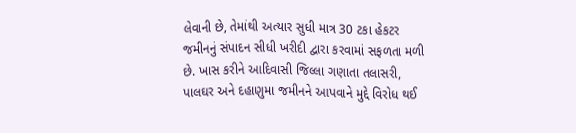લેવાની છે, તેમાંથી અત્યાર સુધી માત્ર 30 ટકા હેકટર જમીનનું સંપાદન સીધી ખરીદી દ્વારા કરવામાં સફળતા મળી છે. ખાસ કરીને આદિવાસી જિલ્લા ગણાતા તલાસરી, પાલઘર અને દહાણુમા જમીનને આપવાને મુદ્દે વિરોધ થઈ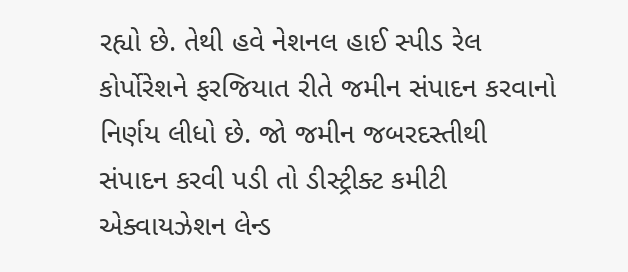રહ્યો છે. તેથી હવે નેશનલ હાઈ સ્પીડ રેલ કોર્પોરેશને ફરજિયાત રીતે જમીન સંપાદન કરવાનો નિર્ણય લીધો છે. જો જમીન જબરદસ્તીથી સંપાદન કરવી પડી તો ડીસ્ટ્રીક્ટ કમીટી એક્વાયઝેશન લેન્ડ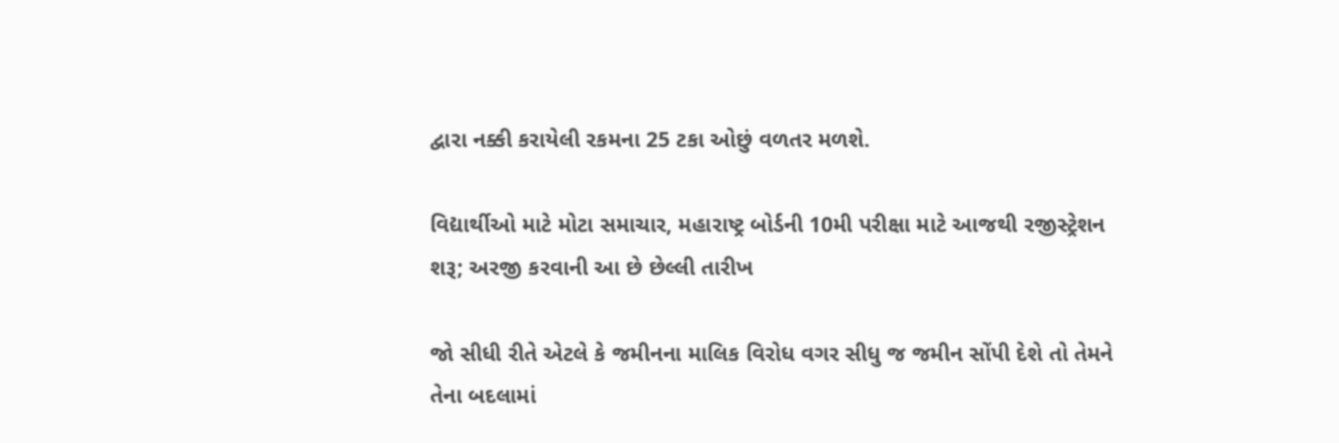દ્વારા નક્કી કરાયેલી રકમના 25 ટકા ઓછું વળતર મળશે.

વિદ્યાર્થીઓ માટે મોટા સમાચાર, મહારાષ્ટ્ર બોર્ડની 10મી પરીક્ષા માટે આજથી રજીસ્ટ્રેશન શરૂ; અરજી કરવાની આ છે છેલ્લી તારીખ

જો સીધી રીતે એટલે કે જમીનના માલિક વિરોધ વગર સીધુ જ જમીન સોંપી દેશે તો તેમને તેના બદલામાં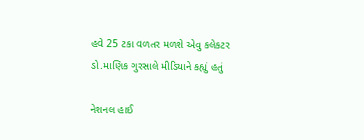હવે 25 ટકા વળતર મળશે એવુ કલેકટર ડો.માણિક ગુરસાલે મીડિયાને કહ્યું હતું

નેશનલ હાઈ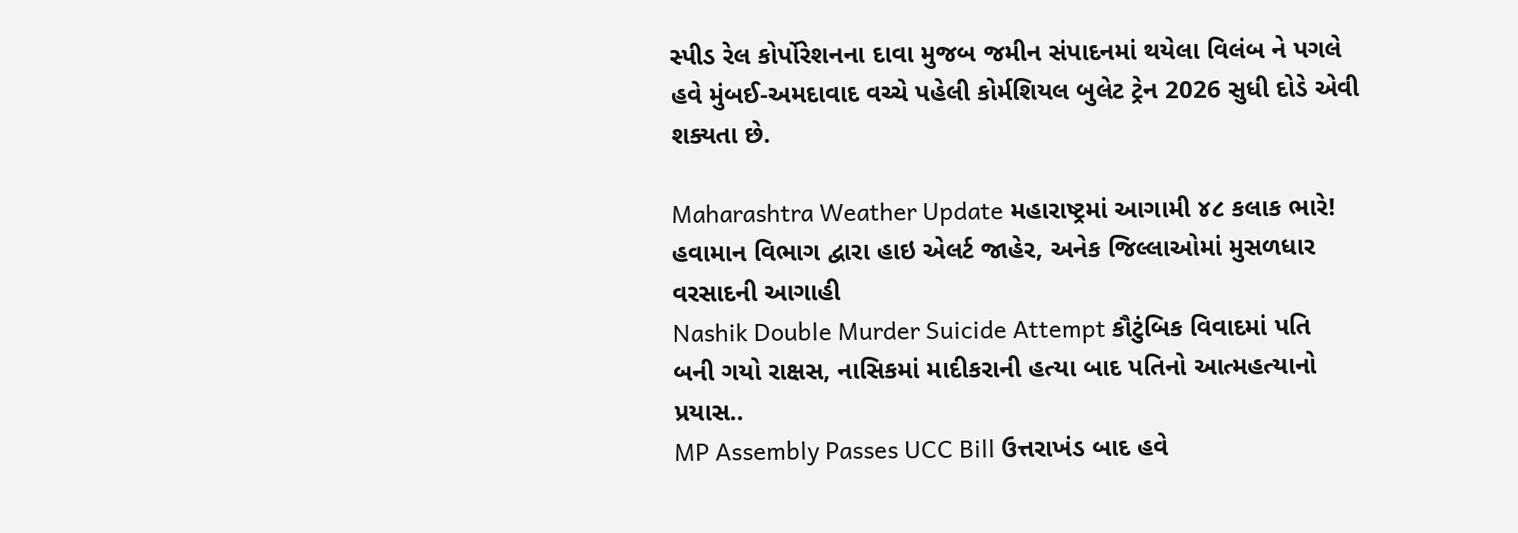સ્પીડ રેલ કોર્પોરેશનના દાવા મુજબ જમીન સંપાદનમાં થયેલા વિલંબ ને પગલે હવે મુંબઈ-અમદાવાદ વચ્ચે પહેલી કોર્મશિયલ બુલેટ ટ્રેન 2026 સુધી દોડે એવી શક્યતા છે.

Maharashtra Weather Update મહારાષ્ટ્રમાં આગામી ૪૮ કલાક ભારે! હવામાન વિભાગ દ્વારા હાઇ એલર્ટ જાહેર, અનેક જિલ્લાઓમાં મુસળધાર વરસાદની આગાહી
Nashik Double Murder Suicide Attempt કૌટુંબિક વિવાદમાં પતિ બની ગયો રાક્ષસ, નાસિકમાં માદીકરાની હત્યા બાદ પતિનો આત્મહત્યાનો પ્રયાસ..
MP Assembly Passes UCC Bill ઉત્તરાખંડ બાદ હવે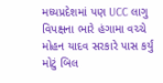મધ્યપ્રદેશમાં પણ UCC લાગુ વિપક્ષના ભારે હંગામા વચ્ચે મોહન યાદવ સરકારે પાસ કર્યું મોટું બિલ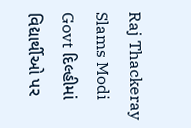Raj Thackeray Slams Modi Govt દિલ્હીમાં વિદ્યાર્થીઓ પર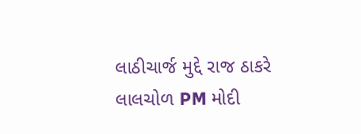લાઠીચાર્જ મુદ્દે રાજ ઠાકરે લાલચોળ PM મોદી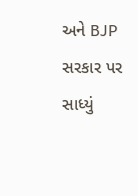અને BJP સરકાર પર સાધ્યું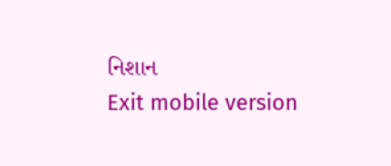નિશાન
Exit mobile version